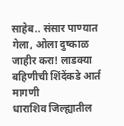साहेब.. संसार पाण्यात गेला, ओला दुष्काळ जाहीर करा! लाडक्या बहिणीची शिंदेंकडे आर्त मागणी
धाराशिव जिल्ह्यातील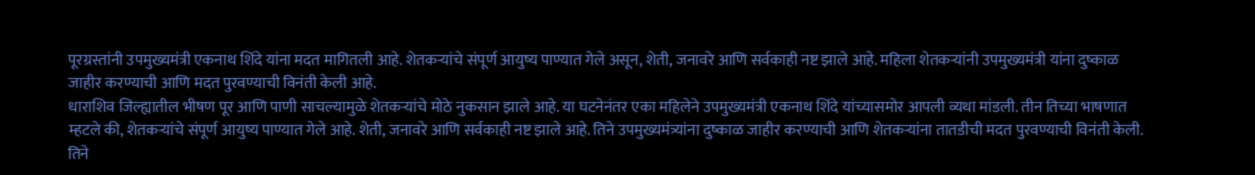पूरग्रस्तांनी उपमुख्यमंत्री एकनाथ शिंदे यांना मदत मागितली आहे. शेतकऱ्यांचे संपूर्ण आयुष्य पाण्यात गेले असून, शेती, जनावरे आणि सर्वकाही नष्ट झाले आहे. महिला शेतकऱ्यांनी उपमुख्यमंत्री यांना दुष्काळ जाहीर करण्याची आणि मदत पुरवण्याची विनंती केली आहे.
धाराशिव जिल्ह्यातील भीषण पूर आणि पाणी साचल्यामुळे शेतकऱ्यांचे मोठे नुकसान झाले आहे. या घटनेनंतर एका महिलेने उपमुख्यमंत्री एकनाथ शिंदे यांच्यासमोर आपली व्यथा मांडली. तीन तिच्या भाषणात म्हटले की, शेतकऱ्यांचे संपूर्ण आयुष्य पाण्यात गेले आहे. शेती, जनावरे आणि सर्वकाही नष्ट झाले आहे. तिने उपमुख्यमंत्र्यांना दुष्काळ जाहीर करण्याची आणि शेतकऱ्यांना तातडीची मदत पुरवण्याची विनंती केली. तिने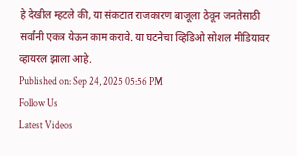हे देखील म्हटले की, या संकटात राजकारण बाजूला ठेवून जनतेसाठी सर्वांनी एकत्र येऊन काम करावे. या घटनेचा व्हिडिओ सोशल मीडियावर व्हायरल झाला आहे.
Published on: Sep 24, 2025 05:56 PM
Follow Us
Latest Videos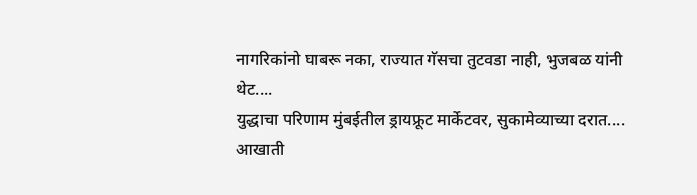नागरिकांनो घाबरू नका, राज्यात गॅसचा तुटवडा नाही, भुजबळ यांनी थेट....
युद्धाचा परिणाम मुंबईतील ड्रायफ्रूट मार्केटवर, सुकामेव्याच्या दरात....
आखाती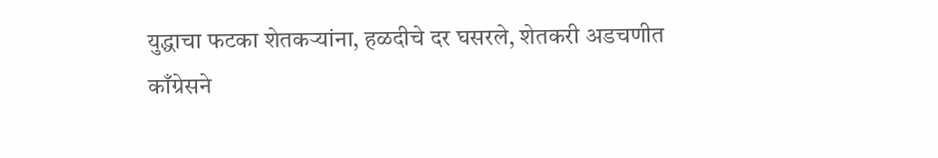युद्धाचा फटका शेतकऱ्यांना, हळदीचे दर घसरले, शेतकरी अडचणीत
काँग्रेसने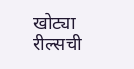खोट्या रील्सची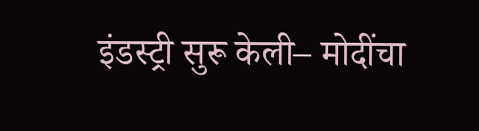इंडस्ट्री सुरू केली– मोदींचा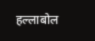हल्लाबोल